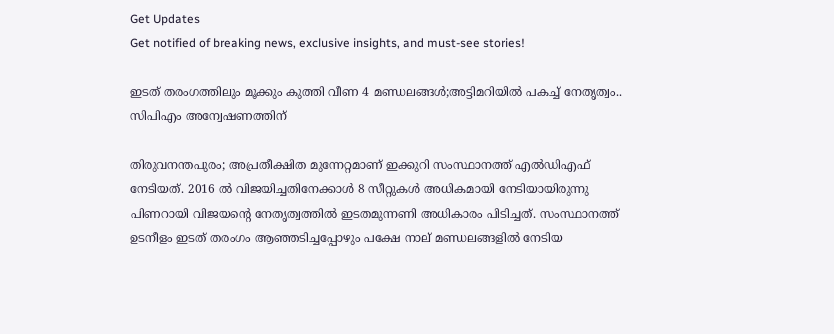Get Updates
Get notified of breaking news, exclusive insights, and must-see stories!

ഇടത് തരംഗത്തിലും മൂക്കും കുത്തി വീണ 4 മണ്ഡലങ്ങൾ;അട്ടിമറിയിൽ പകച്ച് നേതൃത്വം.. സിപിഎം അന്വേഷണത്തിന്

തിരുവനന്തപുരം; അപ്രതീക്ഷിത മുന്നേറ്റമാണ് ഇക്കുറി സംസ്ഥാനത്ത് എൽഡിഎഫ് നേടിയത്. 2016 ൽ വിജയിച്ചതിനേക്കാൾ 8 സീറ്റുകൾ അധികമായി നേടിയായിരുന്നു പിണറായി വിജയന്റെ നേതൃത്വത്തിൽ ഇടതമുന്നണി അധികാരം പിടിച്ചത്. സംസ്ഥാനത്ത് ഉടനീളം ഇടത് തരംഗം ആഞ്ഞടിച്ചപ്പോഴും പക്ഷേ നാല് മണ്ഡലങ്ങളിൽ നേടിയ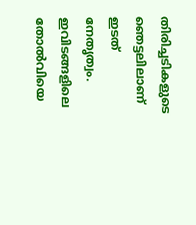തിരിച്ചടികളുടെ ഞെട്ടലിലാണ് ഇടത് നേതൃത്വം. ഇവിടങ്ങളിലെ തോൽവിയെ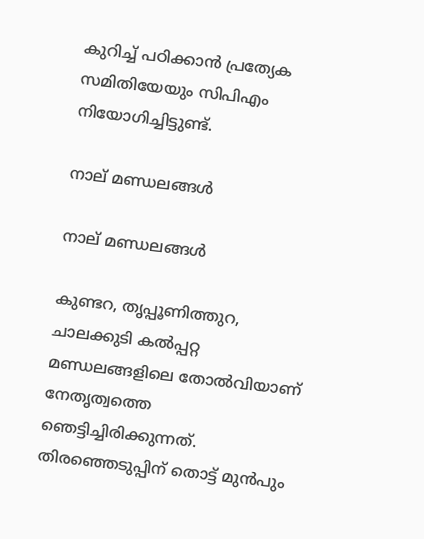കുറിച്ച് പഠിക്കാൻ പ്രത്യേക സമിതിയേയും സിപിഎം നിയോഗിച്ചിട്ടുണ്ട്.

നാല് മണ്ഡലങ്ങൾ

നാല് മണ്ഡലങ്ങൾ

കുണ്ടറ, തൃപ്പൂണിത്തുറ, ചാലക്കുടി കൽപ്പറ്റ മണ്ഡലങ്ങളിലെ തോൽവിയാണ് നേതൃത്വത്തെ ഞെട്ടിച്ചിരിക്കുന്നത്. തിരഞ്ഞെടുപ്പിന് തൊട്ട് മുൻപും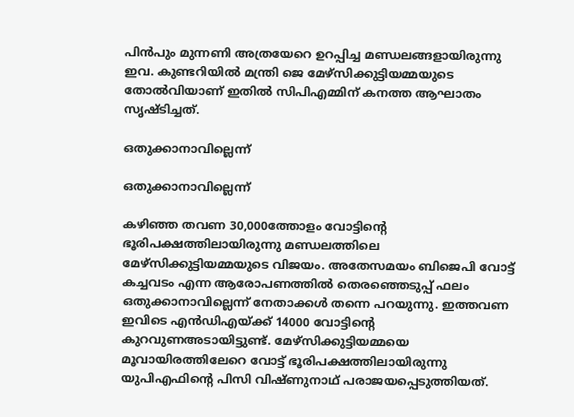പിൻപും മുന്നണി അത്രയേറെ ഉറപ്പിച്ച മണ്ഡലങ്ങളായിരുന്നു ഇവ. കുണ്ടറിയിൽ മന്ത്രി ജെ മേഴ്സിക്കുട്ടിയമ്മയുടെ തോൽവിയാണ് ഇതിൽ സിപിഎമ്മിന് കനത്ത ആഘാതം സൃഷ്ടിച്ചത്.

ഒതുക്കാനാവില്ലെന്ന്

ഒതുക്കാനാവില്ലെന്ന്

കഴിഞ്ഞ തവണ 30,000ത്തോളം വോട്ടിന്റെ ഭൂരിപക്ഷത്തിലായിരുന്നു മണ്ഡലത്തിലെ മേഴ്സിക്കുട്ടിയമ്മയുടെ വിജയം. അതേസമയം ബിജെപി വോട്ട് കച്ചവടം എന്ന ആരോപണത്തിൽ തെരഞ്ഞെടുപ്പ് ഫലം ഒതുക്കാനാവില്ലെന്ന് നേതാക്കൾ തന്നെ പറയുന്നു. ഇത്തവണ ഇവിടെ എൻഡിഎയ്ക്ക് 14000 വോട്ടിന്റെ കുറവുണഅടായിട്ടുണ്ട്. മേഴ്സിക്കുട്ടിയമ്മയെ മൂവായിരത്തിലേറെ വോട്ട് ഭൂരിപക്ഷത്തിലായിരുന്നു യുപിഎഫിന്റെ പിസി വിഷ്ണുനാഥ് പരാജയപ്പെടുത്തിയത്.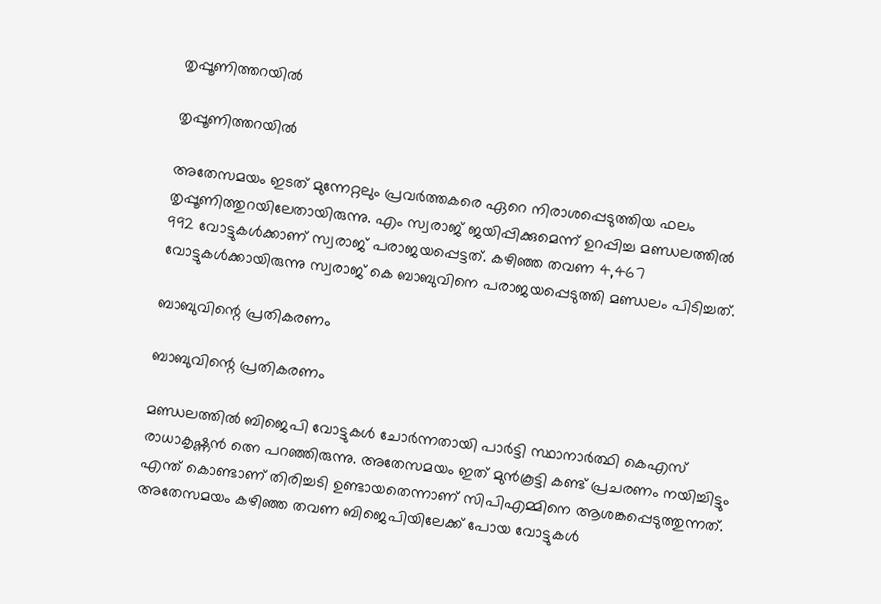തൃപ്പൂണിത്തറയിൽ

തൃപ്പൂണിത്തറയിൽ

അതേസമയം ഇടത് മുന്നേറ്റലും പ്രവർത്തകരെ ഏറെ നിരാശപ്പെടുത്തിയ ഫലം തൃപ്പൂണിത്തുറയിലേതായിരുന്നു. എം സ്വരാജ് ജയിപ്പിക്കുമെന്ന് ഉറപ്പിച്ച മണ്ഡലത്തിൽ 992 വോട്ടുകള്‍ക്കാണ് സ്വരാജ് പരാജയപ്പെട്ടത്. കഴിഞ്ഞ തവണ 4,467 വോട്ടുകൾക്കായിരുന്നു സ്വരാജ് കെ ബാബുവിനെ പരാജയപ്പെടുത്തി മണ്ഡലം പിടിച്ചത്.

ബാബുവിന്റെ പ്രതികരണം

ബാബുവിന്റെ പ്രതികരണം

മണ്ഡലത്തിൽ ബിജെപി വോട്ടുകൾ ചോർന്നതായി പാർട്ടി സ്ഥാനാർത്ഥി കെഎസ് രാധാകൃഷ്ണൻ ത്നെ പറഞ്ഞിരുന്നു. അതേസമയം ഇത് മുൻകൂട്ടി കണ്ട് പ്രചരണം നയിച്ചിട്ടും എന്ത് കൊണ്ടാണ് തിരിച്ചടി ഉണ്ടായതെന്നാണ് സിപിഎമ്മിനെ ആശങ്കപ്പെടുത്തുന്നത്. അതേസമയം കഴിഞ്ഞ തവണ ബിജെപിയിലേക്ക് പോയ വോട്ടുകൾ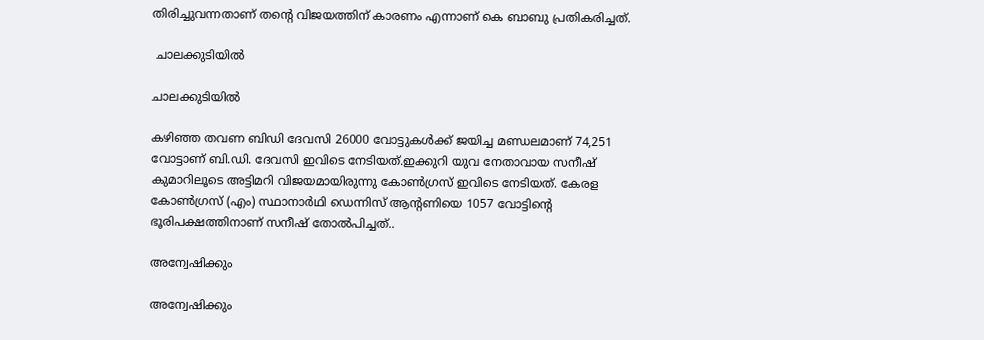തിരിച്ചുവന്നതാണ് തന്റെ വിജയത്തിന് കാരണം എന്നാണ് കെ ബാബു പ്രതികരിച്ചത്.

 ചാലക്കുടിയിൽ

ചാലക്കുടിയിൽ

കഴിഞ്ഞ തവണ ബിഡി ദേവസി 26000 വോട്ടുകൾക്ക് ജയിച്ച മണ്ഡലമാണ് 74,251 വോട്ടാണ് ബി.ഡി. ദേവസി ഇവിടെ നേടിയത്.ഇക്കുറി യുവ നേതാവായ സനീഷ് കുമാറിലൂടെ അട്ടിമറി വിജയമായിരുന്നു കോൺഗ്രസ് ഇവിടെ നേടിയത്. കേരള കോൺഗ്രസ്‌ (എം) സ്ഥാനാര്‍ഥി ഡെന്നിസ് ആന്റണിയെ 1057 വോട്ടിന്റെ ഭൂരിപക്ഷത്തിനാണ് സനീഷ് തോൽപിച്ചത്..

അന്വേഷിക്കും

അന്വേഷിക്കും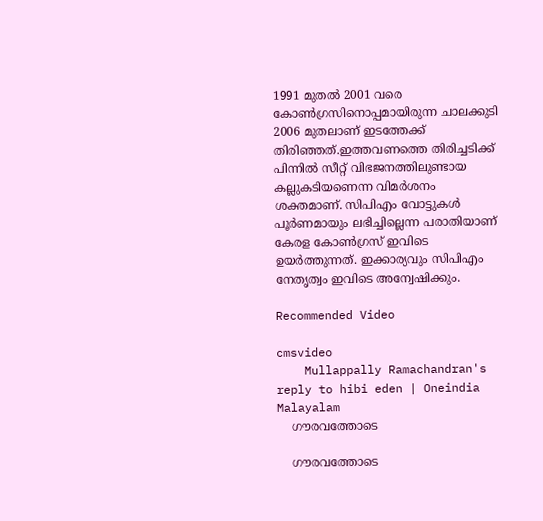1991 മുതല്‍ 2001 വരെ കോണ്‍ഗ്രസിനൊപ്പമായിരുന്ന ചാലക്കുടി 2006 മുതലാണ് ഇടത്തേക്ക് തിരിഞ്ഞത്.ഇത്തവണത്തെ തിരിച്ചടിക്ക് പിന്നിൽ സീറ്റ് വിഭജനത്തിലുണ്ടായ കല്ലുകടിയണെന്ന വിമർശനം ശക്തമാണ്. സിപിഎം വോട്ടുകൾ പൂർണമായും ലഭിച്ചില്ലെന്ന പരാതിയാണ് കേരള കോൺഗ്രസ് ഇവിടെ ഉയർത്തുന്നത്. ഇക്കാര്യവും സിപിഎം നേതൃത്വം ഇവിടെ അന്വേഷിക്കും.

Recommended Video

cmsvideo
    Mullappally Ramachandran's reply to hibi eden | Oneindia Malayalam
    ഗൗരവത്തോടെ

    ഗൗരവത്തോടെ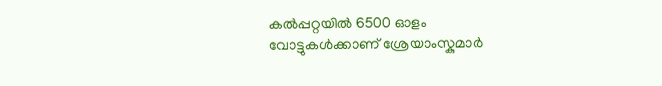കൽപ്പറ്റയിൽ 6500 ഓളം വോട്ടുകൾക്കാണ് ശ്രേയാംസ്കുമാർ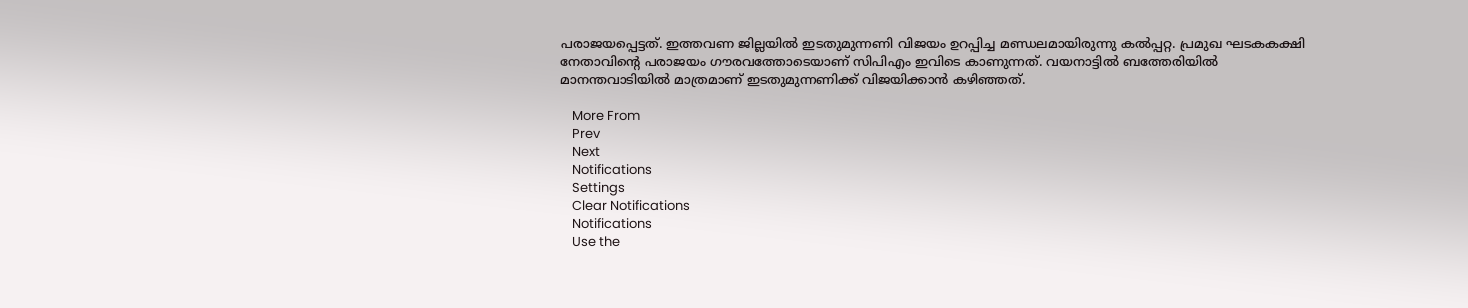പരാജയപ്പെട്ടത്. ഇത്തവണ ജില്ലയിൽ ഇടതുമുന്നണി വിജയം ഉറപ്പിച്ച മണ്ഡലമായിരുന്നു കൽപ്പറ്റ. പ്രമുഖ ഘടകകക്ഷി നേതാവിന്റെ പരാജയം ഗൗരവത്തോടെയാണ് സിപിഎം ഇവിടെ കാണുന്നത്. വയനാട്ടിൽ ബത്തേരിയിൽ മാനന്തവാടിയിൽ മാത്രമാണ് ഇടതുമുന്നണിക്ക് വിജയിക്കാൻ കഴിഞ്ഞത്.

    More From
    Prev
    Next
    Notifications
    Settings
    Clear Notifications
    Notifications
    Use the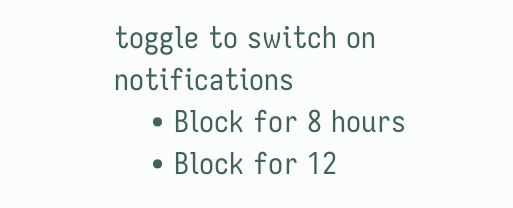toggle to switch on notifications
    • Block for 8 hours
    • Block for 12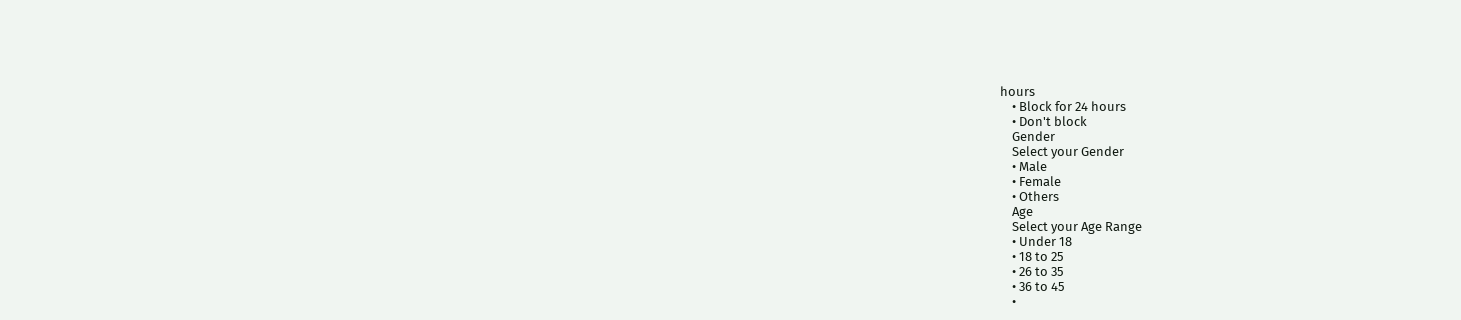hours
    • Block for 24 hours
    • Don't block
    Gender
    Select your Gender
    • Male
    • Female
    • Others
    Age
    Select your Age Range
    • Under 18
    • 18 to 25
    • 26 to 35
    • 36 to 45
    •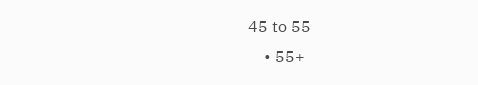45 to 55
    • 55+